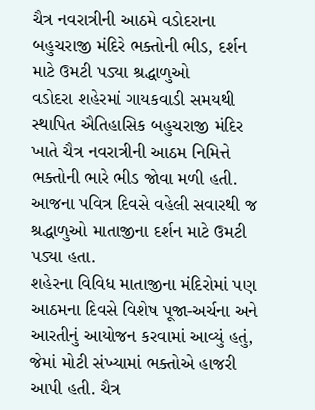ચૈત્ર નવરાત્રીની આઠમે વડોદરાના બહુચરાજી મંદિરે ભક્તોની ભીડ, દર્શન માટે ઉમટી પડ્યા શ્રદ્ધાળુઓ
વડોદરા શહેરમાં ગાયકવાડી સમયથી સ્થાપિત ઐતિહાસિક બહુચરાજી મંદિર ખાતે ચૈત્ર નવરાત્રીની આઠમ નિમિત્તે ભક્તોની ભારે ભીડ જોવા મળી હતી. આજના પવિત્ર દિવસે વહેલી સવારથી જ શ્રદ્ધાળુઓ માતાજીના દર્શન માટે ઉમટી પડ્યા હતા.
શહેરના વિવિધ માતાજીના મંદિરોમાં પણ આઠમના દિવસે વિશેષ પૂજા-અર્ચના અને આરતીનું આયોજન કરવામાં આવ્યું હતું, જેમાં મોટી સંખ્યામાં ભક્તોએ હાજરી આપી હતી. ચૈત્ર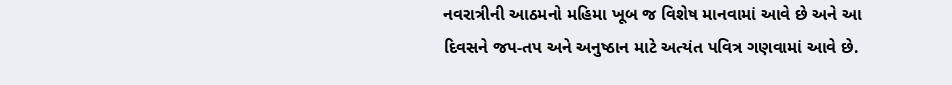નવરાત્રીની આઠમનો મહિમા ખૂબ જ વિશેષ માનવામાં આવે છે અને આ દિવસને જપ-તપ અને અનુષ્ઠાન માટે અત્યંત પવિત્ર ગણવામાં આવે છે.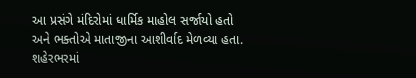આ પ્રસંગે મંદિરોમાં ધાર્મિક માહોલ સર્જાયો હતો અને ભક્તોએ માતાજીના આશીર્વાદ મેળવ્યા હતા. શહેરભરમાં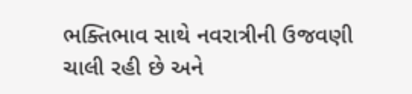ભક્તિભાવ સાથે નવરાત્રીની ઉજવણી ચાલી રહી છે અને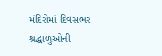મંદિરોમાં દિવસભર શ્રદ્ધાળુઓની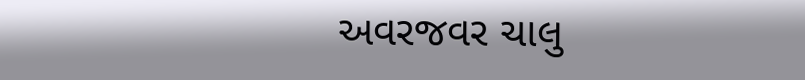અવરજવર ચાલુ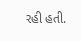રહી હતી.